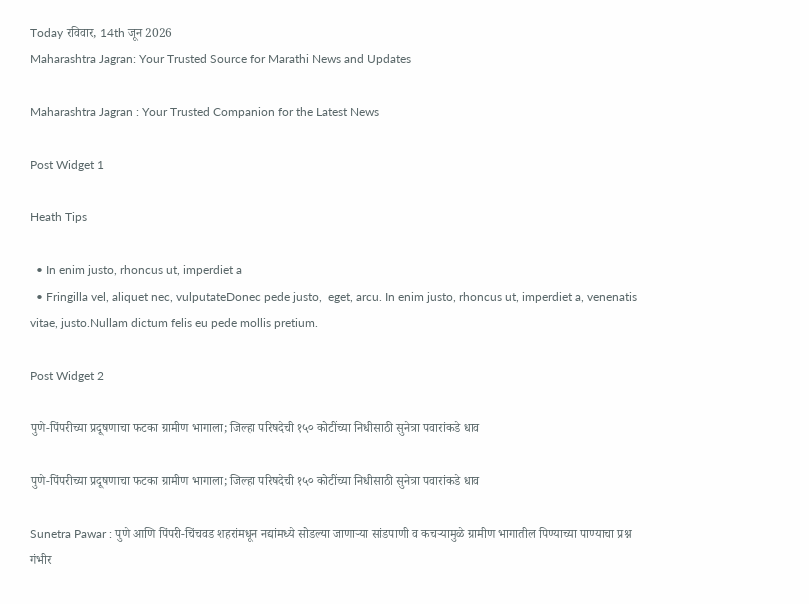Today रविवार, 14th जून 2026
Maharashtra Jagran: Your Trusted Source for Marathi News and Updates

Maharashtra Jagran : Your Trusted Companion for the Latest News

Post Widget 1

Heath Tips

  • In enim justo, rhoncus ut, imperdiet a
  • Fringilla vel, aliquet nec, vulputateDonec pede justo,  eget, arcu. In enim justo, rhoncus ut, imperdiet a, venenatis vitae, justo.Nullam dictum felis eu pede mollis pretium.

Post Widget 2

पुणे-पिंपरीच्या प्रदूषणाचा फटका ग्रामीण भागाला; जिल्हा परिषदेची १५० कोटींच्या निधीसाठी सुनेत्रा पवारांकडे धाव

पुणे-पिंपरीच्या प्रदूषणाचा फटका ग्रामीण भागाला; जिल्हा परिषदेची १५० कोटींच्या निधीसाठी सुनेत्रा पवारांकडे धाव

Sunetra Pawar : पुणे आणि पिंपरी-चिंचवड शहरांमधून नद्यांमध्ये सोडल्या जाणाऱ्या सांडपाणी व कचऱ्यामुळे ग्रामीण भागातील पिण्याच्या पाण्याचा प्रश्न गंभीर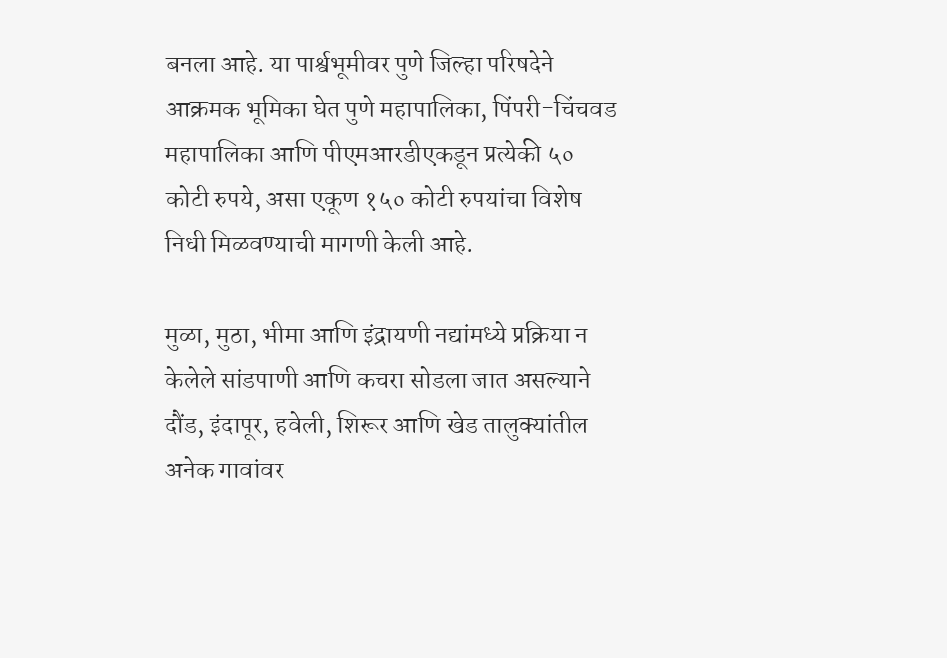बनला आहे. या पार्श्वभूमीवर पुणे जिल्हा परिषदेने आक्रमक भूमिका घेत पुणे महापालिका, पिंपरी-चिंचवड महापालिका आणि पीएमआरडीएकडून प्रत्येकी ५० कोटी रुपये, असा एकूण १५० कोटी रुपयांचा विशेष निधी मिळवण्याची मागणी केली आहे.

मुळा, मुठा, भीमा आणि इंद्रायणी नद्यांमध्ये प्रक्रिया न केलेले सांडपाणी आणि कचरा सोडला जात असल्याने दौंड, इंदापूर, हवेली, शिरूर आणि खेड तालुक्यांतील अनेक गावांवर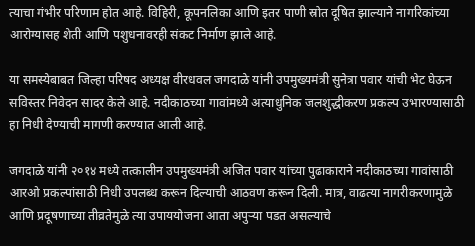त्याचा गंभीर परिणाम होत आहे. विहिरी, कूपनलिका आणि इतर पाणी स्रोत दूषित झाल्याने नागरिकांच्या आरोग्यासह शेती आणि पशुधनावरही संकट निर्माण झाले आहे.

या समस्येबाबत जिल्हा परिषद अध्यक्ष वीरधवल जगदाळे यांनी उपमुख्यमंत्री सुनेत्रा पवार यांची भेट घेऊन सविस्तर निवेदन सादर केले आहे. नदीकाठच्या गावांमध्ये अत्याधुनिक जलशुद्धीकरण प्रकल्प उभारण्यासाठी हा निधी देण्याची मागणी करण्यात आली आहे.

जगदाळे यांनी २०१४ मध्ये तत्कालीन उपमुख्यमंत्री अजित पवार यांच्या पुढाकाराने नदीकाठच्या गावांसाठी आरओ प्रकल्पांसाठी निधी उपलब्ध करून दिल्याची आठवण करून दिली. मात्र, वाढत्या नागरीकरणामुळे आणि प्रदूषणाच्या तीव्रतेमुळे त्या उपाययोजना आता अपुऱ्या पडत असल्याचे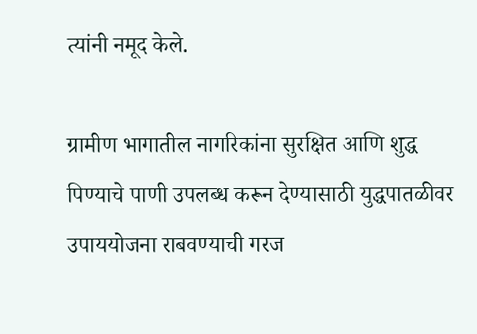त्यांनी नमूद केले.

ग्रामीण भागातील नागरिकांना सुरक्षित आणि शुद्ध पिण्याचे पाणी उपलब्ध करून देण्यासाठी युद्धपातळीवर उपाययोजना राबवण्याची गरज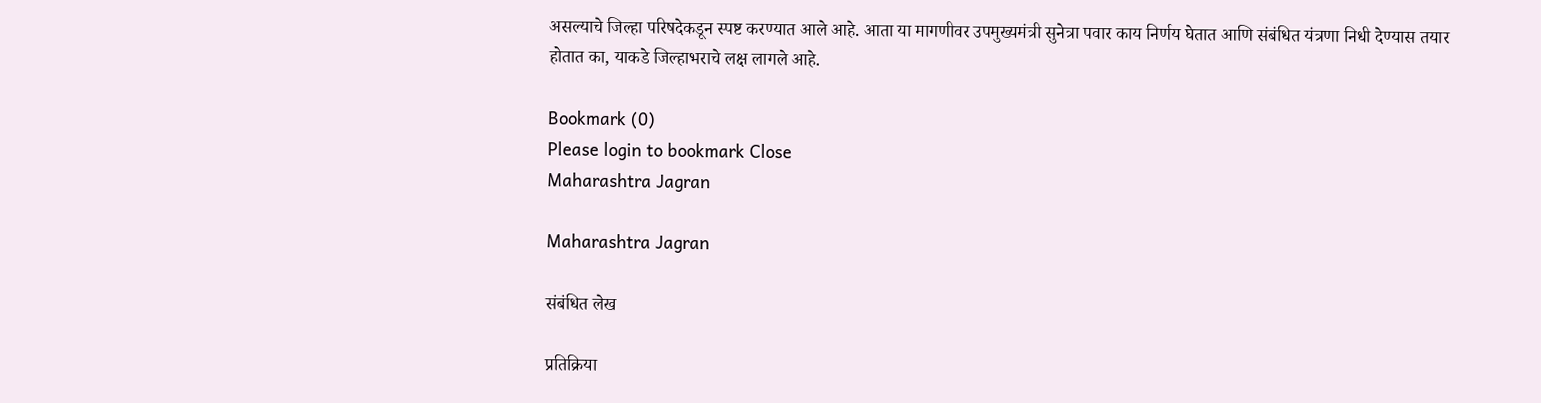असल्याचे जिल्हा परिषदेकडून स्पष्ट करण्यात आले आहे. आता या मागणीवर उपमुख्यमंत्री सुनेत्रा पवार काय निर्णय घेतात आणि संबंधित यंत्रणा निधी देण्यास तयार होतात का, याकडे जिल्हाभराचे लक्ष लागले आहे.

Bookmark (0)
Please login to bookmark Close
Maharashtra Jagran

Maharashtra Jagran

संबंधित लेख

प्रतिक्रिया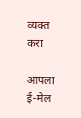व्यक्त करा

आपला ई-मेल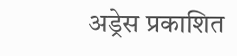अड्रेस प्रकाशित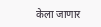केला जाणार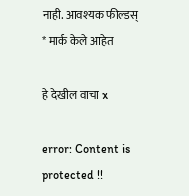नाही. आवश्यक फील्डस् * मार्क केले आहेत

हे देखील वाचा x

error: Content is protected !!